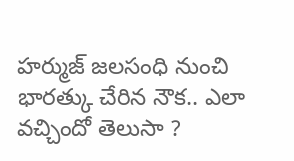హర్ముజ్ జలసంధి నుంచి భారత్కు చేరిన నౌక.. ఎలా వచ్చిందో తెలుసా ?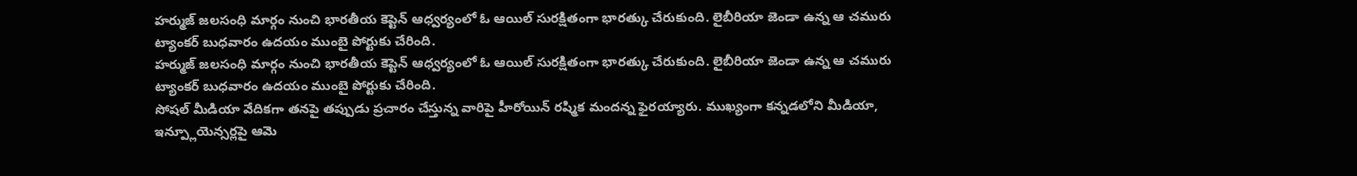హర్ముజ్ జలసంధి మార్గం నుంచి భారతీయ కెప్టెన్ ఆధ్వర్యంలో ఓ ఆయిల్ సురక్షితంగా భారత్కు చేరుకుంది. లైబీరియా జెండా ఉన్న ఆ చమురు ట్యాంకర్ బుధవారం ఉదయం ముంబై పోర్టుకు చేరింది.
హర్ముజ్ జలసంధి మార్గం నుంచి భారతీయ కెప్టెన్ ఆధ్వర్యంలో ఓ ఆయిల్ సురక్షితంగా భారత్కు చేరుకుంది. లైబీరియా జెండా ఉన్న ఆ చమురు ట్యాంకర్ బుధవారం ఉదయం ముంబై పోర్టుకు చేరింది.
సోషల్ మీడియా వేదికగా తనపై తప్పుడు ప్రచారం చేస్తున్న వారిపై హీరోయిన్ రష్మిక మందన్న ఫైరయ్యారు. ముఖ్యంగా కన్నడలోని మీడియా, ఇన్ప్లూయెన్సర్లపై ఆమె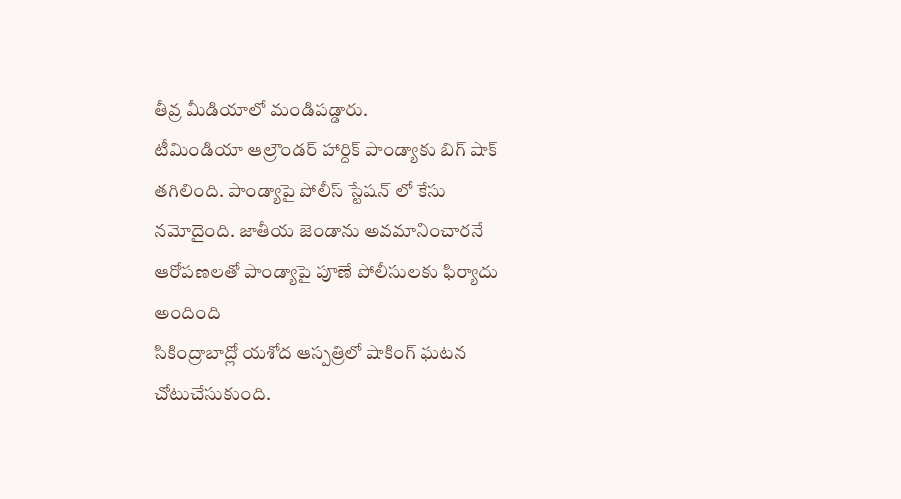తీవ్ర మీడియాలో మండిపడ్డారు.
టీమిండియా ఆల్రౌండర్ హార్దిక్ పాండ్యాకు బిగ్ షాక్ తగిలింది. పాండ్యాపై పోలీస్ స్టేషన్ లో కేసు నమోదైంది. జాతీయ జెండాను అవమానించారనే ఆరోపణలతో పాండ్యాపై పూణే పోలీసులకు ఫిర్యాదు అందింది
సికింద్రాబాద్లో యశోద ఆస్పత్రిలో షాకింగ్ ఘటన చోటుచేసుకుంది.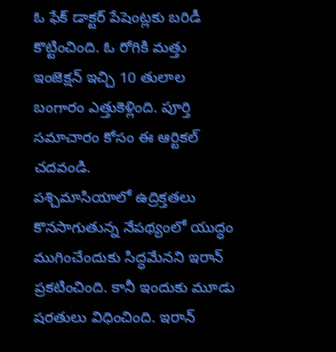ఓ ఫేక్ డాక్టర్ పేషెంట్లకు బరిడీ కొట్టించింది. ఓ రోగికి మత్తు ఇంజెక్షన్ ఇచ్చి 10 తులాల బంగారం ఎత్తుకెళ్లింది. పూర్తి సమాచారం కోసం ఈ ఆర్టికల్ చదవండి.
పశ్చిమాసియాలో ఉద్రిక్తతలు కొనసాగుతున్న నేపథ్యంలో యుద్ధం ముగించేందుకు సిద్ధమేనని ఇరాన్ ప్రకటించింది. కానీ ఇందుకు మూడు షరతులు విధించింది. ఇరాన్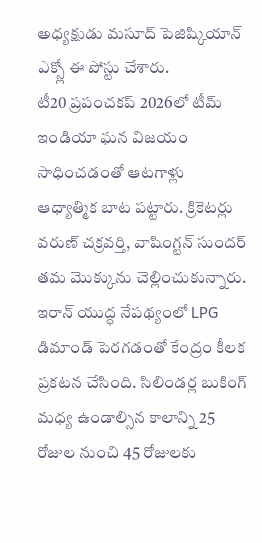అధ్యక్షుడు మసూద్ పెజిష్కియాన్ ఎక్స్లో ఈ పోస్టు చేశారు.
టీ20 ప్రపంచకప్ 2026లో టీమ్ ఇండియా ఘన విజయం సాధించడంతో ఆటగాళ్లు ఆధ్యాత్మిక బాట పట్టారు. క్రికెటర్లు వరుణ్ చక్రవర్తి, వాషింగ్టన్ సుందర్ తమ మొక్కును చెల్లించుకున్నారు.
ఇరాన్ యుద్ధ నేపథ్యంలో LPG డిమాండ్ పెరగడంతో కేంద్రం కీలక ప్రకటన చేసింది. సిలిండర్ల బుకింగ్ మధ్య ఉండాల్సిన కాలాన్ని 25 రోజుల నుంచి 45 రోజులకు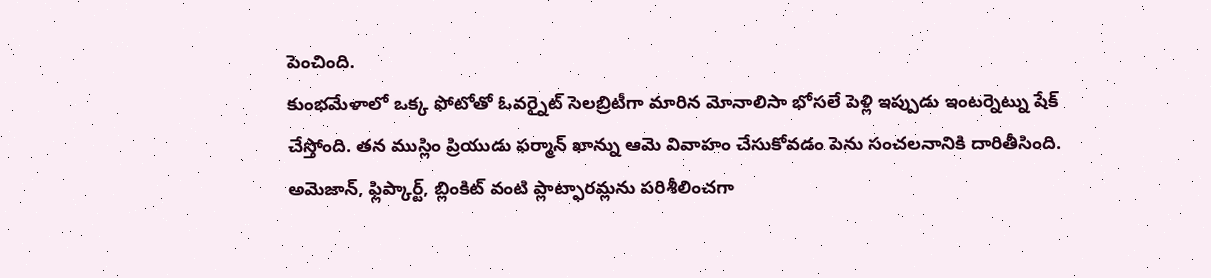పెంచింది.
కుంభమేళాలో ఒక్క ఫోటోతో ఓవర్నైట్ సెలబ్రిటీగా మారిన మోనాలిసా భోసలే పెళ్లి ఇప్పుడు ఇంటర్నెట్ను షేక్ చేస్తోంది. తన ముస్లిం ప్రియుడు ఫర్మాన్ ఖాన్ను ఆమె వివాహం చేసుకోవడం పెను సంచలనానికి దారితీసింది.
అమెజాన్, ఫ్లిప్కార్ట్, బ్లింకిట్ వంటి ప్లాట్ఫారమ్లను పరిశీలించగా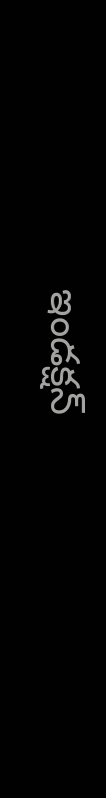ఇండక్షన్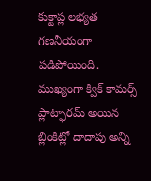కుక్టాప్ల లభ్యత గణనీయంగా పడిపోయింది. ముఖ్యంగా క్విక్ కామర్స్ ప్లాట్ఫారమ్ అయిన బ్లింకిట్లో దాదాపు అన్ని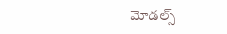మోడల్స్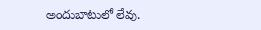అందుబాటులో లేవు.